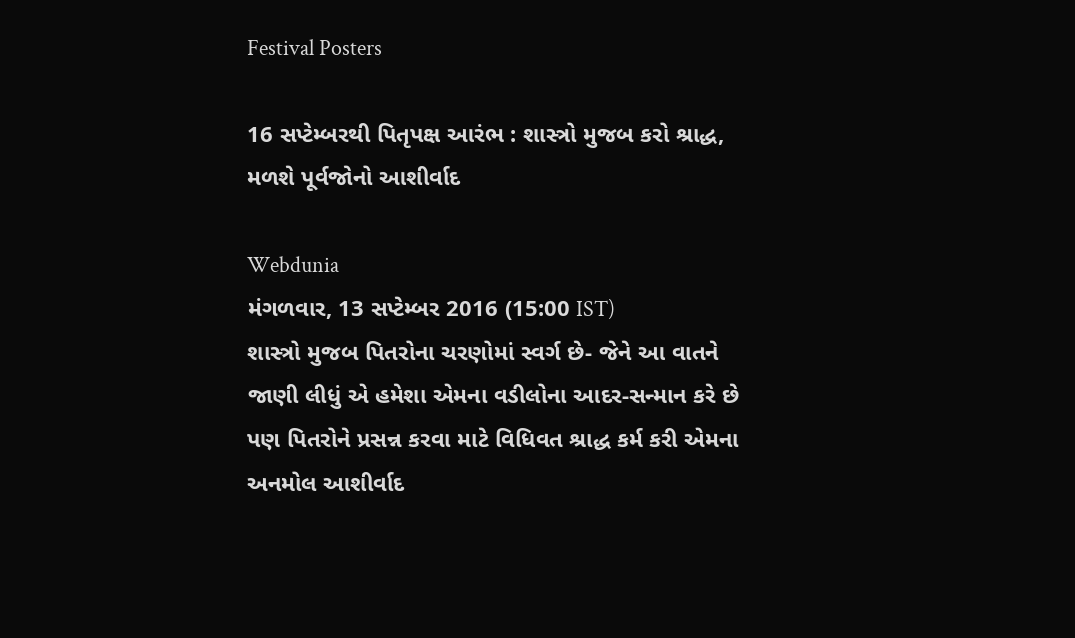Festival Posters

16 સપ્ટેમ્બરથી પિતૃપક્ષ આરંભ : શાસ્ત્રો મુજબ કરો શ્રાદ્ધ, મળશે પૂર્વજોનો આશીર્વાદ

Webdunia
મંગળવાર, 13 સપ્ટેમ્બર 2016 (15:00 IST)
શાસ્ત્રો મુજબ પિતરોના ચરણોમાં સ્વર્ગ છે- જેને આ વાતને જાણી લીધું એ હમેશા એમના વડીલોના આદર-સન્માન કરે છે પણ પિતરોને પ્રસન્ન કરવા માટે વિધિવત શ્રાદ્ધ કર્મ કરી એમના અનમોલ આશીર્વાદ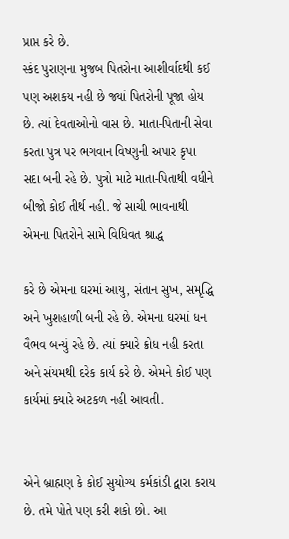પ્રાપ્ત કરે છે.
સ્કંદ પુરાણના મુજબ પિતરોના આશીર્વાદથી કઈ પણ અશકય નહી છે જ્યાં પિતરોની પૂજા હોય છે. ત્યાં દેવતાઓનો વાસ છે. માતા-પિતાની સેવા કરતા પુત્ર પર ભગવાન વિષ્ણુની અપાર કૃપા સદા બની રહે છે. પુત્રો માટે માતા-પિતાથી વધીને બીજો કોઈ તીર્થ નહી. જે સાચી ભાવનાથી એમના પિતરોને સામે વિધિવત શ્રાદ્ધ

કરે છે એમના ઘરમાં આયુ, સંતાન સુખ, સમૃદ્ધિ અને ખુશહાળી બની રહે છે. એમના ઘરમાં ધન વૈભવ બન્યું રહે છે. ત્યાં ક્યારે ક્રોધ નહી કરતા અને સંયમથી દરેક કાર્ય કરે છે. એમને કોઈ પણ કાર્યમાં ક્યારે અટકળ નહી આવતી.


એને બ્રાહ્મણ કે કોઈ સુયોગ્ય કર્મકાંડી દ્વારા કરાય છે. તમે પોતે પણ કરી શકો છો. આ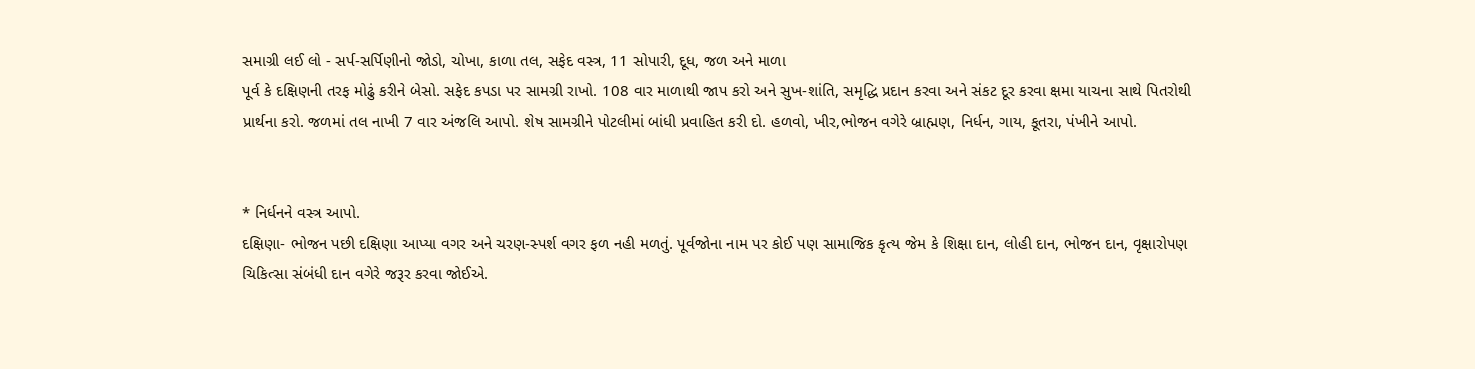સમાગ્રી લઈ લો - સર્પ-સર્પિણીનો જોડો, ચોખા, કાળા તલ, સફેદ વસ્ત્ર, 11 સોપારી, દૂધ, જળ અને માળા
પૂર્વ કે દક્ષિણની તરફ મોઢું કરીને બેસો. સફેદ કપડા પર સામગ્રી રાખો. 108 વાર માળાથી જાપ કરો અને સુખ-શાંતિ, સમૃદ્ધિ પ્રદાન કરવા અને સંકટ દૂર કરવા ક્ષમા યાચના સાથે પિતરોથી પ્રાર્થના કરો. જળમાં તલ નાખી 7 વાર અંજલિ આપો. શેષ સામગ્રીને પોટલીમાં બાંધી પ્રવાહિત કરી દો. હળવો, ખીર,ભોજન વગેરે બ્રાહ્મણ, નિર્ધન, ગાય, કૂતરા, પંખીને આપો.


* નિર્ધનને વસ્ત્ર આપો.
દક્ષિણા- ભોજન પછી દક્ષિણા આપ્યા વગર અને ચરણ-સ્પર્શ વગર ફળ નહી મળતું. પૂર્વજોના નામ પર કોઈ પણ સામાજિક કૃત્ય જેમ કે શિક્ષા દાન, લોહી દાન, ભોજન દાન, વૃક્ષારોપણ ચિકિત્સા સંબંધી દાન વગેરે જરૂર કરવા જોઈએ.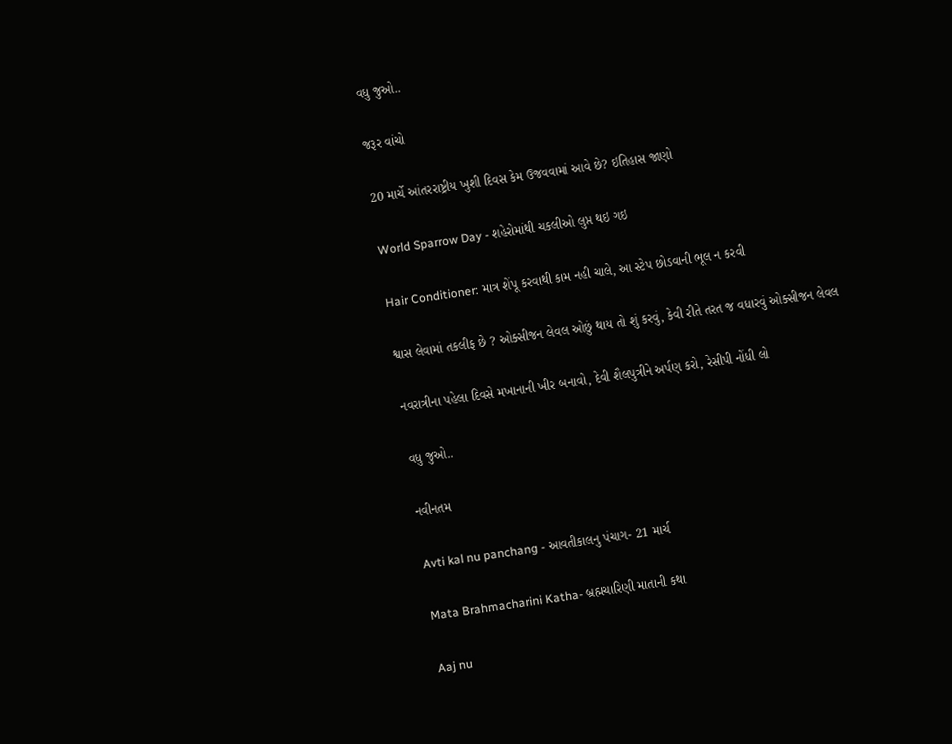વધુ જુઓ..

જરૂર વાંચો

20 માર્ચે આંતરરાષ્ટ્રીય ખુશી દિવસ કેમ ઉજવવામાં આવે છે? ઇતિહાસ જાણો

World Sparrow Day - શહેરોમાંથી ચકલીઓ લુપ્ત થઇ ગઇ

Hair Conditioner: માત્ર શેંપૂ કરવાથી કામ નહી ચાલે, આ સ્ટેપ છોડવાની ભૂલ ન કરવી

શ્વાસ લેવામાં તકલીફ છે ? ઓક્સીજન લેવલ ઓછું થાય તો શું કરવું, કેવી રીતે તરત જ વધારવું ઓક્સીજન લેવલ

નવરાત્રીના પહેલા દિવસે મખાનાની ખીર બનાવો, દેવી શૈલપુત્રીને અર્પણ કરો, રેસીપી નોંધી લો

વધુ જુઓ..

નવીનતમ

Avti kal nu panchang - આવતીકાલનુ પંચાગ- 21 માર્ચ

Mata Brahmacharini Katha- બ્રહ્મચારિણી માતાની કથા

Aaj nu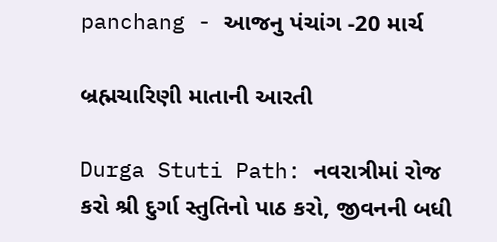panchang - આજનુ પંચાંગ -20 માર્ચ

બ્રહ્મચારિણી માતાની આરતી

Durga Stuti Path: નવરાત્રીમાં રોજ કરો શ્રી દુર્ગા સ્તુતિનો પાઠ કરો, જીવનની બધી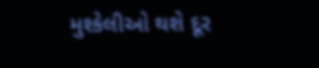મુશ્કેલીઓ થશે દૂર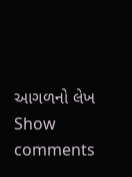આગળનો લેખ
Show comments